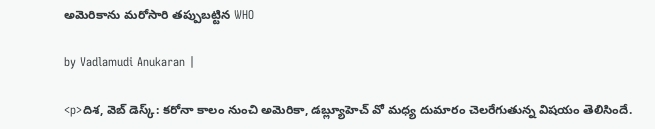అమెరికాను మరోసారి తప్పుబట్టిన WHO

by Vadlamudi Anukaran |

<p>దిశ, వెబ్ డెస్క్: కరోనా కాలం నుంచి అమెరికా, డబ్ల్యూహెచ్ వో మధ్య దుమారం చెలరేగుతున్న విషయం తెలిసిందే.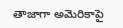తాజాగా అమెరికాపై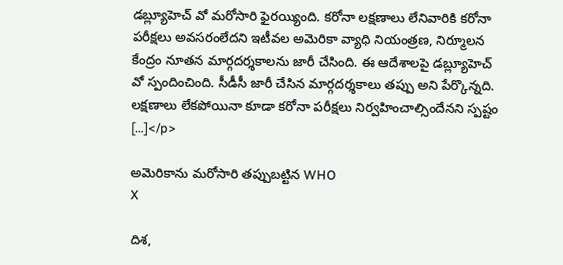డబ్ల్యూహెచ్ వో మరోసారి ఫైరయ్యింది. కరోనా లక్షణాలు లేనివారికి కరోనా పరీక్షలు అవసరంలేదని ఇటీవల అమెరికా వ్యాధి నియంత్రణ, నిర్మూలన కేంద్రం నూతన మార్గదర్శకాలను జారీ చేసింది. ఈ ఆదేశాలపై డబ్ల్యూహెచ్ వో స్పందించింది. సీడీసీ జారీ చేసిన మార్గదర్శకాలు తప్పు అని పేర్కొన్నది. లక్షణాలు లేకపోయినా కూడా కరోనా పరీక్షలు నిర్వహించాల్సిందేనని స్పష్టం […]</p>

అమెరికాను మరోసారి తప్పుబట్టిన WHO
X

దిశ,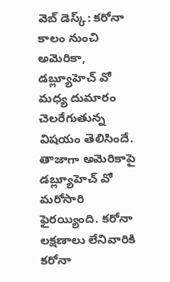వెబ్ డెస్క్: కరోనా కాలం నుంచి అమెరికా, డబ్ల్యూహెచ్ వో మధ్య దుమారం చెలరేగుతున్న విషయం తెలిసిందే. తాజాగా అమెరికాపై డబ్ల్యూహెచ్ వో మరోసారి ఫైరయ్యింది. కరోనా లక్షణాలు లేనివారికి కరోనా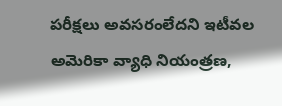పరీక్షలు అవసరంలేదని ఇటీవల అమెరికా వ్యాధి నియంత్రణ,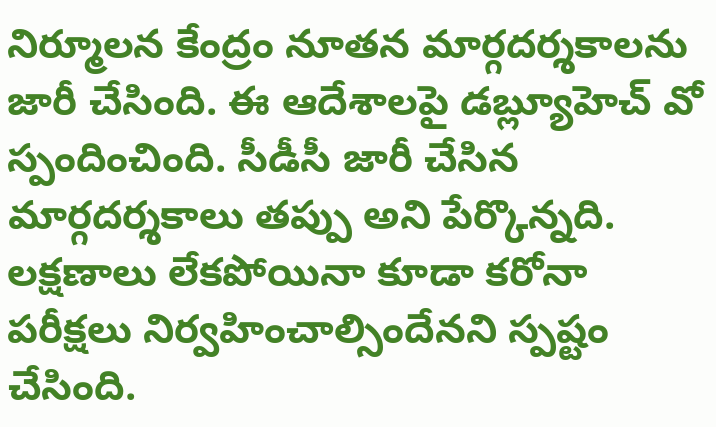నిర్మూలన కేంద్రం నూతన మార్గదర్శకాలను జారీ చేసింది. ఈ ఆదేశాలపై డబ్ల్యూహెచ్ వో స్పందించింది. సీడీసీ జారీ చేసిన మార్గదర్శకాలు తప్పు అని పేర్కొన్నది. లక్షణాలు లేకపోయినా కూడా కరోనా పరీక్షలు నిర్వహించాల్సిందేనని స్పష్టం చేసింది.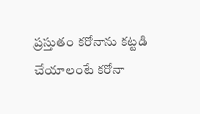ప్రస్తుతం కరోనాను కట్టడి చేయాలంటే కరోనా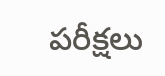పరీక్షలు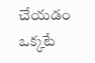చేయడం ఒక్కటే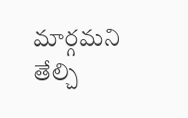మార్గమని తేల్చి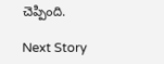చెప్పింది.

Next Story